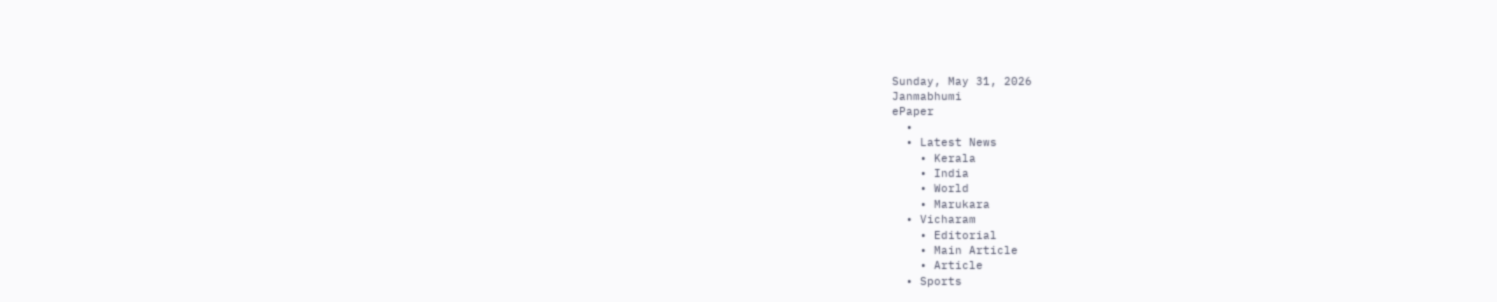Sunday, May 31, 2026
Janmabhumi
ePaper
  •
  • Latest News
    • Kerala
    • India
    • World
    • Marukara
  • Vicharam
    • Editorial
    • Main Article
    • Article
  • Sports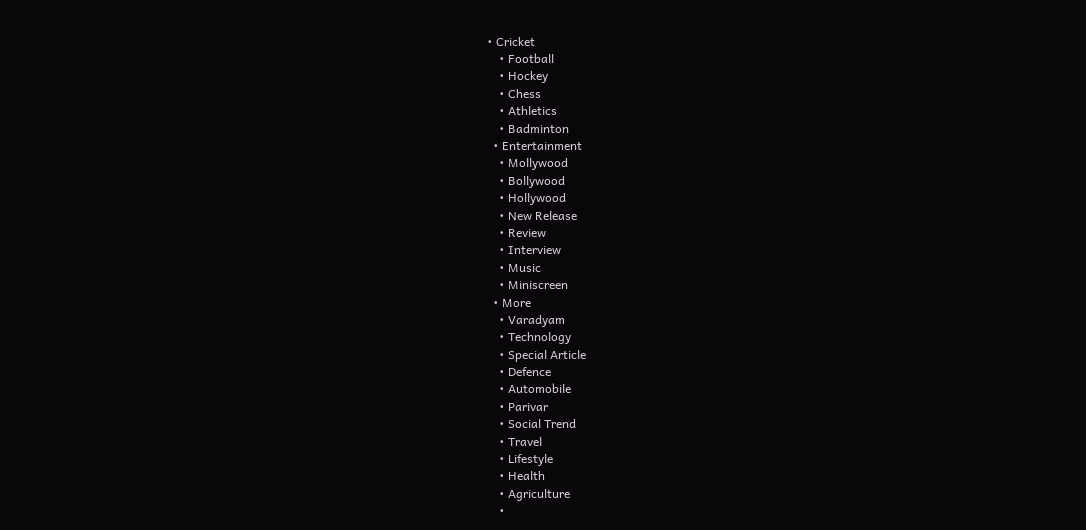• Cricket
    • Football
    • Hockey
    • Chess
    • Athletics
    • Badminton
  • Entertainment
    • Mollywood
    • Bollywood
    • Hollywood
    • New Release
    • Review
    • Interview
    • Music
    • Miniscreen
  • More
    • Varadyam
    • Technology
    • Special Article
    • Defence
    • Automobile
    • Parivar
    • Social Trend
    • Travel
    • Lifestyle
    • Health
    • Agriculture
    •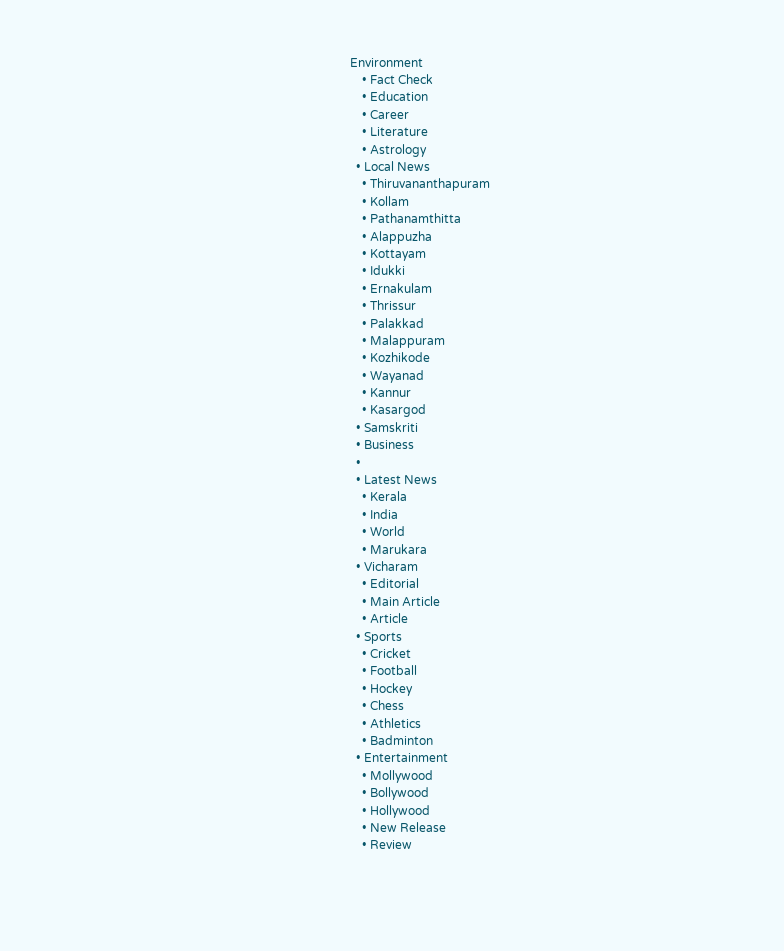Environment
    • Fact Check
    • Education
    • Career
    • Literature
    • Astrology
  • Local News
    • Thiruvananthapuram
    • Kollam
    • Pathanamthitta
    • Alappuzha
    • Kottayam
    • Idukki
    • Ernakulam
    • Thrissur
    • Palakkad
    • Malappuram
    • Kozhikode
    • Wayanad
    • Kannur
    • Kasargod
  • Samskriti
  • Business
  •
  • Latest News
    • Kerala
    • India
    • World
    • Marukara
  • Vicharam
    • Editorial
    • Main Article
    • Article
  • Sports
    • Cricket
    • Football
    • Hockey
    • Chess
    • Athletics
    • Badminton
  • Entertainment
    • Mollywood
    • Bollywood
    • Hollywood
    • New Release
    • Review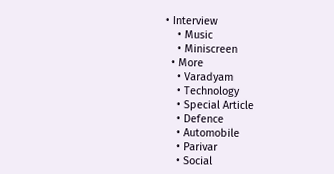• Interview
    • Music
    • Miniscreen
  • More
    • Varadyam
    • Technology
    • Special Article
    • Defence
    • Automobile
    • Parivar
    • Social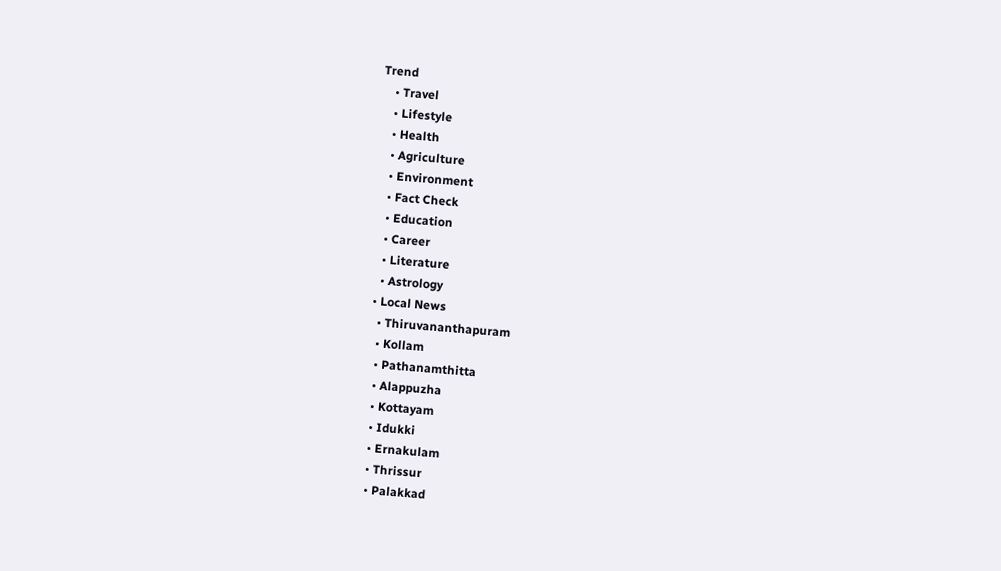Trend
    • Travel
    • Lifestyle
    • Health
    • Agriculture
    • Environment
    • Fact Check
    • Education
    • Career
    • Literature
    • Astrology
  • Local News
    • Thiruvananthapuram
    • Kollam
    • Pathanamthitta
    • Alappuzha
    • Kottayam
    • Idukki
    • Ernakulam
    • Thrissur
    • Palakkad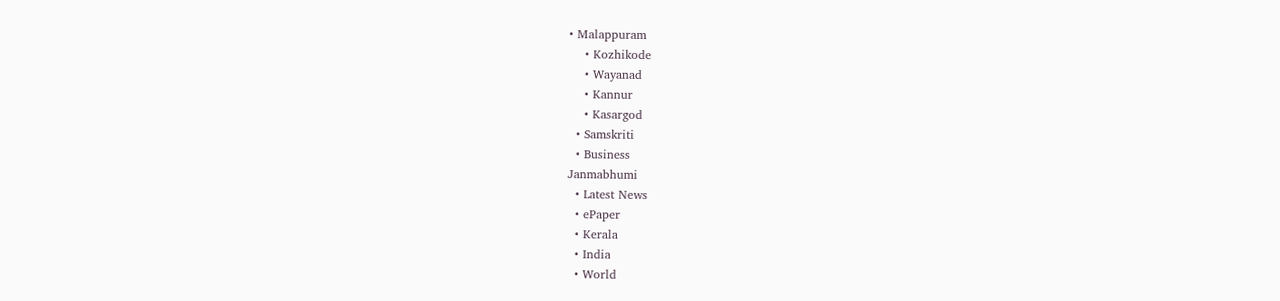• Malappuram
    • Kozhikode
    • Wayanad
    • Kannur
    • Kasargod
  • Samskriti
  • Business
Janmabhumi
  • Latest News
  • ePaper
  • Kerala
  • India
  • World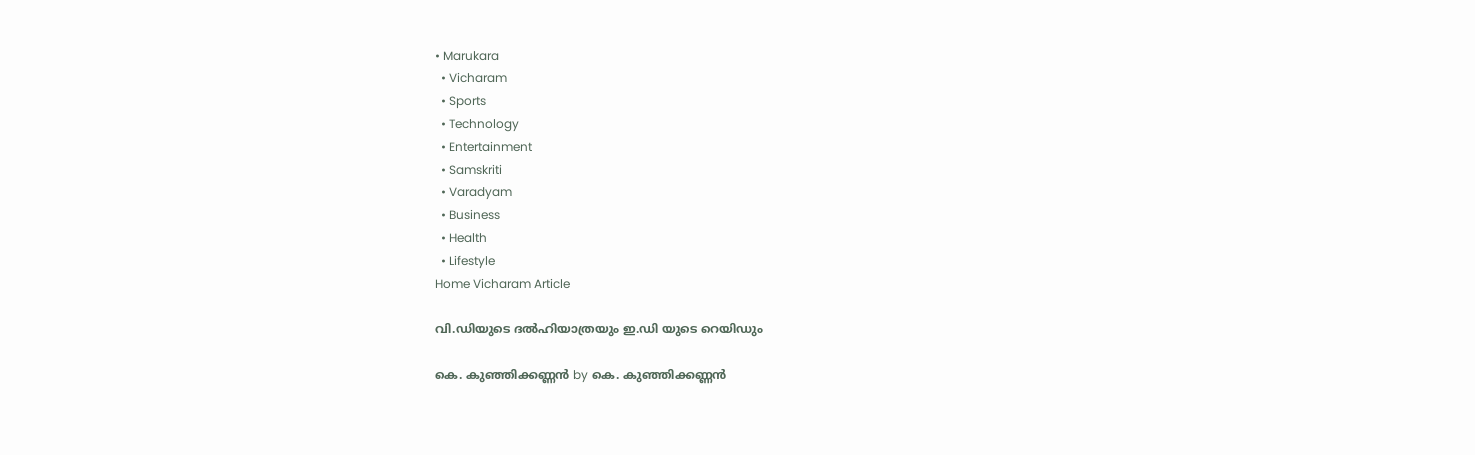• Marukara
  • Vicharam
  • Sports
  • Technology
  • Entertainment
  • Samskriti
  • Varadyam
  • Business
  • Health
  • Lifestyle
Home Vicharam Article

വി.ഡിയുടെ ദല്‍ഹിയാത്രയും ഇ.ഡി യുടെ റെയിഡും

കെ. കുഞ്ഞിക്കണ്ണന്‍ by കെ. കുഞ്ഞിക്കണ്ണന്‍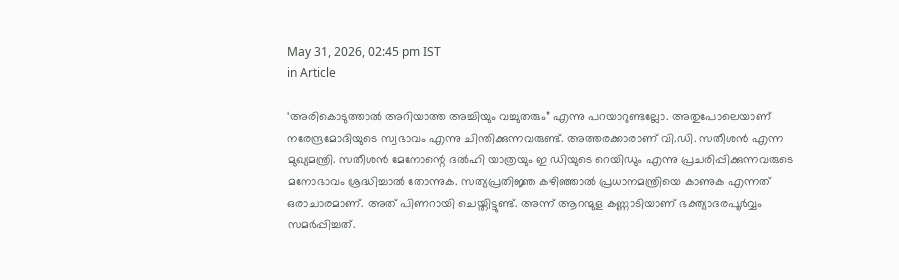May 31, 2026, 02:45 pm IST
in Article

‘അരികൊടുത്താല്‍ അറിയാത്ത അച്ചിയും വച്ചുതരും” എന്നു പറയാറുണ്ടല്ലോ. അതുപോലെയാണ് നരേന്ദ്രമോദിയുടെ സ്വഭാവം എന്നു ചിന്തിക്കുന്നവരുണ്ട്. അത്തരക്കാരാണ് വി.ഡി. സതീശന്‍ എന്ന മുഖ്യമന്ത്രി. സതീശന്‍ മേനോന്റെ ദല്‍ഹി യാത്രയും ഇ ഡിയുടെ റെയിഡും എന്നു പ്രചരിപ്പിക്കുന്നവരുടെ മനോഭാവം ശ്രദ്ധിച്ചാല്‍ തോന്നുക. സത്യപ്രതിജ്ഞ കഴിഞ്ഞാല്‍ പ്രധാനമന്ത്രിയെ കാണുക എന്നത് ഒരാചാരമാണ്. അത് പിണറായി ചെയ്തിട്ടുണ്ട്. അന്ന് ആറന്മുള കണ്ണാടിയാണ് ഭക്ത്യാദരപൂര്‍വ്വം സമര്‍പ്പിച്ചത്.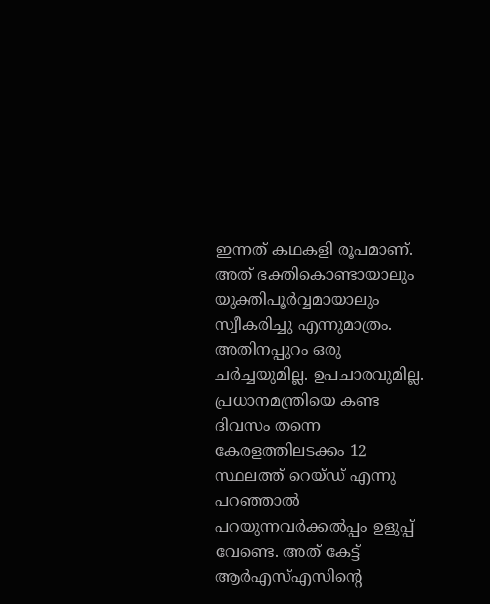ഇന്നത് കഥകളി രൂപമാണ്. അത് ഭക്തികൊണ്ടായാലും യുക്തിപൂര്‍വ്വമായാലും സ്വീകരിച്ചു എന്നുമാത്രം. അതിനപ്പുറം ഒരു ചര്‍ച്ചയുമില്ല. ഉപചാരവുമില്ല. പ്രധാനമന്ത്രിയെ കണ്ട ദിവസം തന്നെ കേരളത്തിലടക്കം 12 സ്ഥലത്ത് റെയ്ഡ് എന്നു പറഞ്ഞാല്‍ പറയുന്നവര്‍ക്കല്‍പ്പം ഉളുപ്പ് വേണ്ടെ. അത് കേട്ട് ആര്‍എസ്എസിന്റെ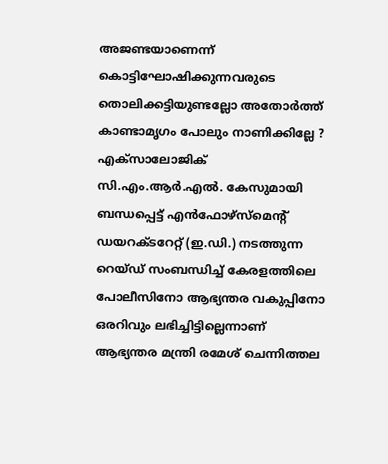അജണ്ടയാണെന്ന് കൊട്ടിഘോഷിക്കുന്നവരുടെ തൊലിക്കട്ടിയുണ്ടല്ലോ അതോര്‍ത്ത് കാണ്ടാമൃഗം പോലും നാണിക്കില്ലേ ? എക്സാലോജിക് സി.എം.ആര്‍.എല്‍. കേസുമായി ബന്ധപ്പെട്ട് എന്‍ഫോഴ്സ്മെന്റ് ഡയറക്ടറേറ്റ് (ഇ.ഡി.) നടത്തുന്ന റെയ്ഡ് സംബന്ധിച്ച് കേരളത്തിലെ പോലീസിനോ ആഭ്യന്തര വകുപ്പിനോ ഒരറിവും ലഭിച്ചിട്ടില്ലെന്നാണ് ആഭ്യന്തര മന്ത്രി രമേശ് ചെന്നിത്തല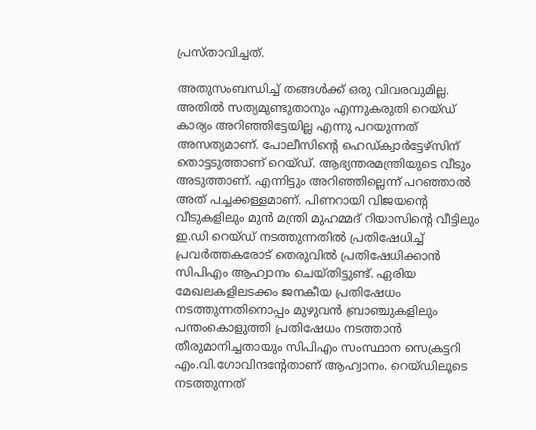പ്രസ്താവിച്ചത്.

അതുസംബന്ധിച്ച് തങ്ങള്‍ക്ക് ഒരു വിവരവുമില്ല. അതില്‍ സത്യമുണ്ടുതാനും എന്നുകരുതി റെയ്ഡ് കാര്യം അറിഞ്ഞിട്ടേയില്ല എന്നു പറയുന്നത് അസത്യമാണ്. പോലീസിന്റെ ഹെഡ്ക്വാര്‍ട്ടേഴ്സിന് തൊട്ടടുത്താണ് റെയ്ഡ്. ആഭ്യന്തരമന്ത്രിയുടെ വീടും അടുത്താണ്. എന്നിട്ടും അറിഞ്ഞില്ലെന്ന് പറഞ്ഞാല്‍ അത് പച്ചക്കള്ളമാണ്. പിണറായി വിജയന്റെ വീടുകളിലും മുന്‍ മന്ത്രി മുഹമ്മദ് റിയാസിന്റെ വീട്ടിലും ഇ.ഡി റെയ്ഡ് നടത്തുന്നതില്‍ പ്രതിഷേധിച്ച് പ്രവര്‍ത്തകരോട് തെരുവില്‍ പ്രതിഷേധിക്കാന്‍ സിപിഎം ആഹ്വാനം ചെയ്തിട്ടുണ്ട്. ഏരിയ മേഖലകളിലടക്കം ജനകീയ പ്രതിഷേധം നടത്തുന്നതിനൊപ്പം മുഴുവന്‍ ബ്രാഞ്ചുകളിലും പന്തംകൊളുത്തി പ്രതിഷേധം നടത്താന്‍ തീരുമാനിച്ചതായും സിപിഎം സംസ്ഥാന സെക്രട്ടറി എം.വി.ഗോവിന്ദന്റേതാണ് ആഹ്വാനം. റെയ്ഡിലൂടെ നടത്തുന്നത്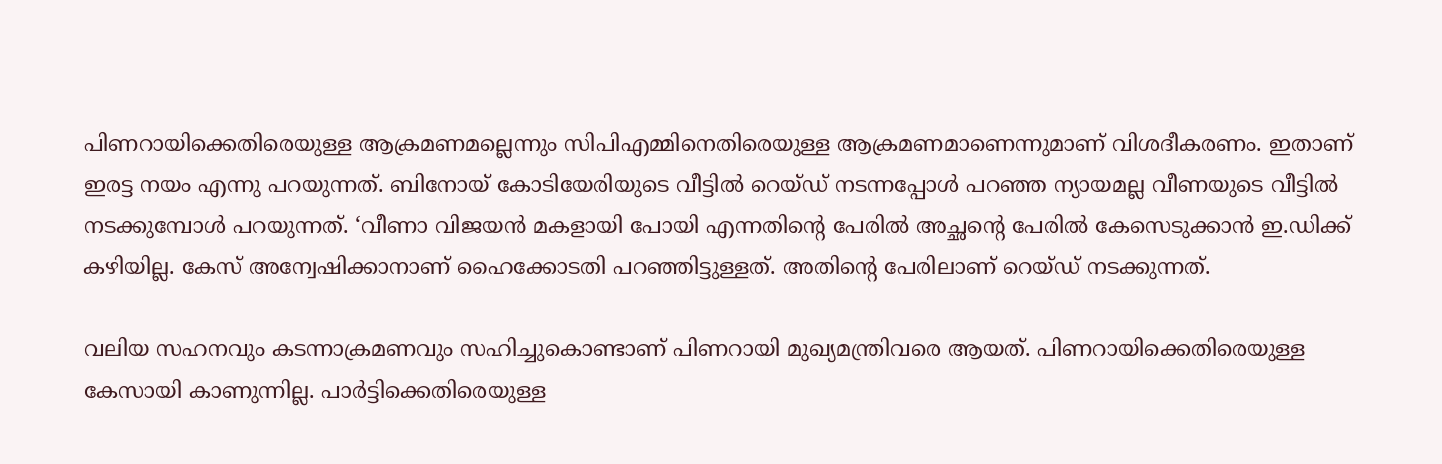പിണറായിക്കെതിരെയുള്ള ആക്രമണമല്ലെന്നും സിപിഎമ്മിനെതിരെയുള്ള ആക്രമണമാണെന്നുമാണ് വിശദീകരണം. ഇതാണ് ഇരട്ട നയം എന്നു പറയുന്നത്. ബിനോയ് കോടിയേരിയുടെ വീട്ടില്‍ റെയ്ഡ് നടന്നപ്പോള്‍ പറഞ്ഞ ന്യായമല്ല വീണയുടെ വീട്ടില്‍ നടക്കുമ്പോള്‍ പറയുന്നത്. ‘വീണാ വിജയന്‍ മകളായി പോയി എന്നതിന്റെ പേരില്‍ അച്ഛന്റെ പേരില്‍ കേസെടുക്കാന്‍ ഇ.ഡിക്ക് കഴിയില്ല. കേസ് അന്വേഷിക്കാനാണ് ഹൈക്കോടതി പറഞ്ഞിട്ടുള്ളത്. അതിന്റെ പേരിലാണ് റെയ്ഡ് നടക്കുന്നത്.

വലിയ സഹനവും കടന്നാക്രമണവും സഹിച്ചുകൊണ്ടാണ് പിണറായി മുഖ്യമന്ത്രിവരെ ആയത്. പിണറായിക്കെതിരെയുള്ള കേസായി കാണുന്നില്ല. പാര്‍ട്ടിക്കെതിരെയുള്ള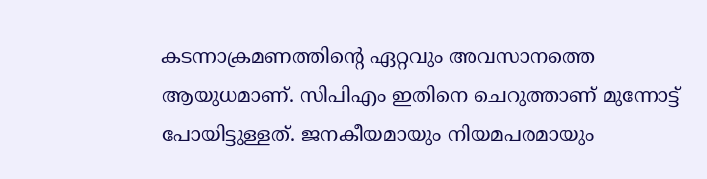കടന്നാക്രമണത്തിന്റെ ഏറ്റവും അവസാനത്തെ ആയുധമാണ്. സിപിഎം ഇതിനെ ചെറുത്താണ് മുന്നോട്ട് പോയിട്ടുള്ളത്. ജനകീയമായും നിയമപരമായും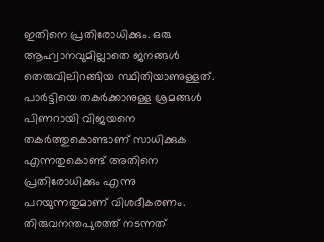ഇതിനെ പ്രതിരോധിക്കും. ഒരു ആഹ്വാനവുമില്ലാതെ ജനങ്ങള്‍ തെരുവിലിറങ്ങിയ സ്ഥിതിയാണുള്ളത്. പാര്‍ട്ടിയെ തകര്‍ക്കാനുള്ള ശ്രമങ്ങള്‍ പിണറായി വിജയനെ തകര്‍ത്തുകൊണ്ടാണ് സാധിക്കുക എന്നതുകൊണ്ട് അതിനെ പ്രതിരോധിക്കും എന്നു പറയുന്നതുമാണ് വിശദീകരണം. തിരുവനന്തപുരത്ത് നടന്നത്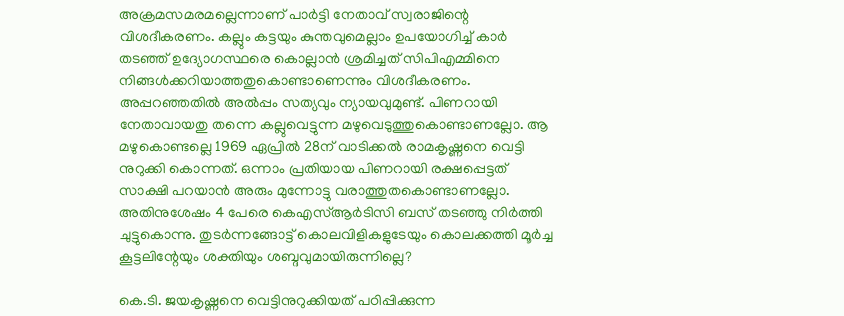അക്രമസമരമല്ലെന്നാണ് പാര്‍ട്ടി നേതാവ് സ്വരാജിന്റെ വിശദീകരണം. കല്ലും കട്ടയും കുന്തവുമെല്ലാം ഉപയോഗിച്ച് കാര്‍ തടഞ്ഞ് ഉദ്യോഗസ്ഥരെ കൊല്ലാന്‍ ശ്രമിച്ചത് സിപിഎമ്മിനെ നിങ്ങള്‍ക്കറിയാത്തതുകൊണ്ടാണെന്നും വിശദീകരണം. അപ്പറഞ്ഞതില്‍ അല്‍പ്പം സത്യവും ന്യായവുമുണ്ട്. പിണറായി നേതാവായതു തന്നെ കല്ലുവെട്ടുന്ന മഴുവെടുത്തുകൊണ്ടാണല്ലോ. ആ മഴുകൊണ്ടല്ലെ 1969 ഏപ്രില്‍ 28ന് വാടിക്കല്‍ രാമകൃഷ്ണനെ വെട്ടി നുറുക്കി കൊന്നത്. ഒന്നാം പ്രതിയായ പിണറായി രക്ഷപ്പെട്ടത് സാക്ഷി പറയാന്‍ അരും മുന്നോട്ടു വരാത്തുതകൊണ്ടാണല്ലോ. അതിനുശേഷം 4 പേരെ കെഎസ്ആര്‍ടിസി ബസ് തടഞ്ഞു നിര്‍ത്തി ചുട്ടുകൊന്നു. തുടര്‍ന്നങ്ങോട്ട് കൊലവിളികളുടേയും കൊലക്കത്തി മൂര്‍ച്ച കൂട്ടലിന്റേയും ശക്തിയും ശബ്ദവുമായിരുന്നില്ലെ?

കെ.ടി. ജയകൃഷ്ണനെ വെട്ടിനുറുക്കിയത് പഠിപ്പിക്കുന്ന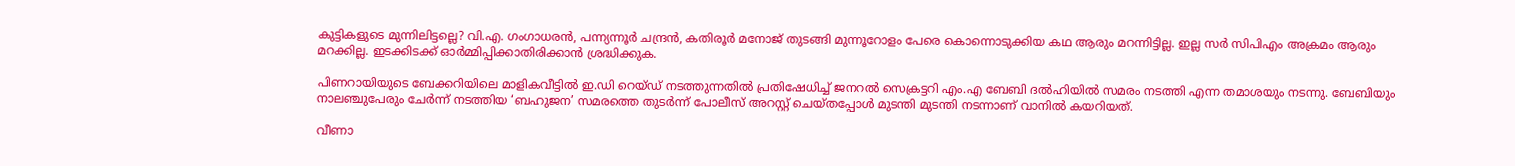കുട്ടികളുടെ മുന്നിലിട്ടല്ലെ? വി.എ. ഗംഗാധരന്‍, പന്ന്യന്നൂര്‍ ചന്ദ്രന്‍, കതിരൂര്‍ മനോജ് തുടങ്ങി മുന്നൂറോളം പേരെ കൊന്നൊടുക്കിയ കഥ ആരും മറന്നിട്ടില്ല. ഇല്ല സര്‍ സിപിഎം അക്രമം ആരും മറക്കില്ല. ഇടക്കിടക്ക് ഓര്‍മ്മിപ്പിക്കാതിരിക്കാന്‍ ശ്രദ്ധിക്കുക.

പിണറായിയുടെ ബേക്കറിയിലെ മാളികവീട്ടില്‍ ഇ.ഡി റെയ്ഡ് നടത്തുന്നതില്‍ പ്രതിഷേധിച്ച് ജനറല്‍ സെക്രട്ടറി എം.എ ബേബി ദല്‍ഹിയില്‍ സമരം നടത്തി എന്ന തമാശയും നടന്നു. ബേബിയും നാലഞ്ചുപേരും ചേര്‍ന്ന് നടത്തിയ ‘ബഹുജന’ സമരത്തെ തുടര്‍ന്ന് പോലീസ് അറസ്റ്റ് ചെയ്തപ്പോള്‍ മുടന്തി മുടന്തി നടന്നാണ് വാനില്‍ കയറിയത്.

വീണാ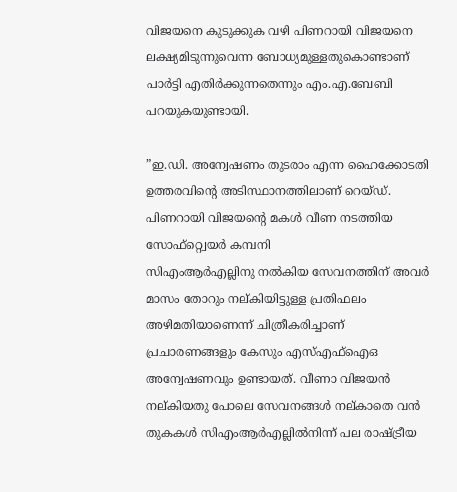വിജയനെ കുടുക്കുക വഴി പിണറായി വിജയനെ ലക്ഷ്യമിടുന്നുവെന്ന ബോധ്യമുള്ളതുകൊണ്ടാണ് പാര്‍ട്ടി എതിര്‍ക്കുന്നതെന്നും എം.എ.ബേബി പറയുകയുണ്ടായി.

”ഇ.ഡി. അന്വേഷണം തുടരാം എന്ന ഹൈക്കോടതി ഉത്തരവിന്റെ അടിസ്ഥാനത്തിലാണ് റെയ്ഡ്. പിണറായി വിജയന്റെ മകള്‍ വീണ നടത്തിയ സോഫ്റ്റ്വെയര്‍ കമ്പനി
സിഎംആര്‍എല്ലിനു നല്‍കിയ സേവനത്തിന് അവര്‍ മാസം തോറും നല്കിയിട്ടുള്ള പ്രതിഫലം അഴിമതിയാണെന്ന് ചിത്രീകരിച്ചാണ് പ്രചാരണങ്ങളും കേസും എസ്എഫ്ഐഒ അന്വേഷണവും ഉണ്ടായത്. വീണാ വിജയന്‍ നല്കിയതു പോലെ സേവനങ്ങള്‍ നല്കാതെ വന്‍ തുകകള്‍ സിഎംആര്‍എല്ലില്‍നിന്ന് പല രാഷ്‌ട്രീയ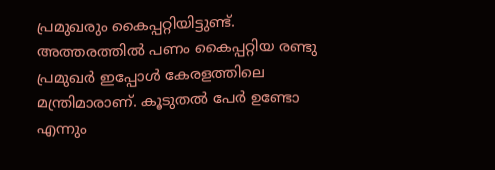പ്രമുഖരും കൈപ്പറ്റിയിട്ടുണ്ട്. അത്തരത്തില്‍ പണം കൈപ്പറ്റിയ രണ്ടു പ്രമുഖര്‍ ഇപ്പോള്‍ കേരളത്തിലെ മന്ത്രിമാരാണ്. കൂടുതല്‍ പേര്‍ ഉണ്ടോ എന്നും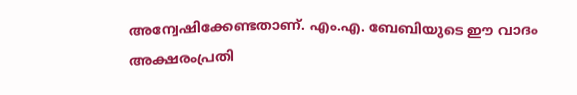അന്വേഷിക്കേണ്ടതാണ്. എം.എ. ബേബിയുടെ ഈ വാദം അക്ഷരംപ്രതി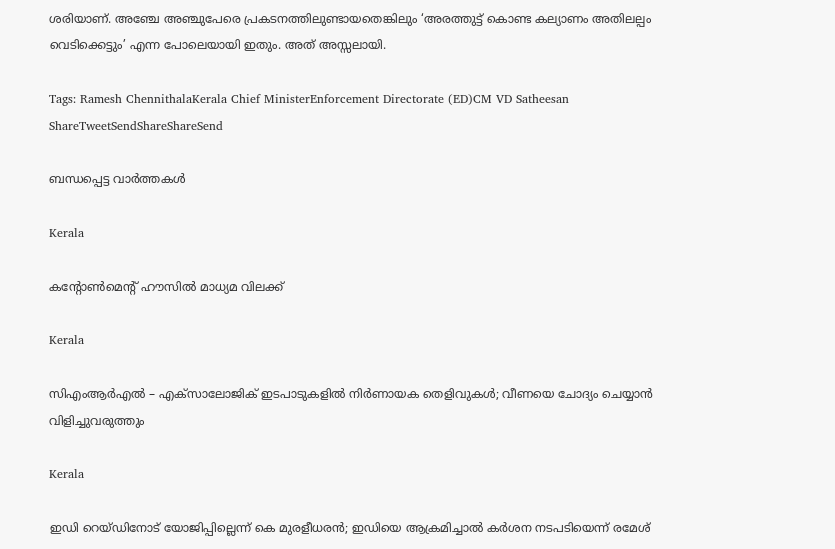ശരിയാണ്. അഞ്ചേ അഞ്ചുപേരെ പ്രകടനത്തിലുണ്ടായതെങ്കിലും ‘അരത്തുട്ട് കൊണ്ട കല്യാണം അതിലല്പം വെടിക്കെട്ടും’ എന്ന പോലെയായി ഇതും. അത് അസ്സലായി.

Tags: Ramesh ChennithalaKerala Chief MinisterEnforcement Directorate (ED)CM VD Satheesan
ShareTweetSendShareShareSend

ബന്ധപ്പെട്ട വാര്‍ത്തകള്‍

Kerala

കന്റോണ്‍മെന്റ് ഹൗസില്‍ മാധ്യമ വിലക്ക്

Kerala

സിഎംആർഎൽ – എക്സാലോജിക് ഇടപാടുകളിൽ നിർണായക തെളിവുകൾ; വീണയെ ചോദ്യം ചെയ്യാൻ വിളിച്ചുവരുത്തും

Kerala

ഇഡി റെയ്ഡിനോട് യോജിപ്പില്ലെന്ന് കെ മുരളീധരൻ; ഇഡിയെ ആക്രമിച്ചാല്‍ കര്‍ശന നടപടിയെന്ന് രമേശ്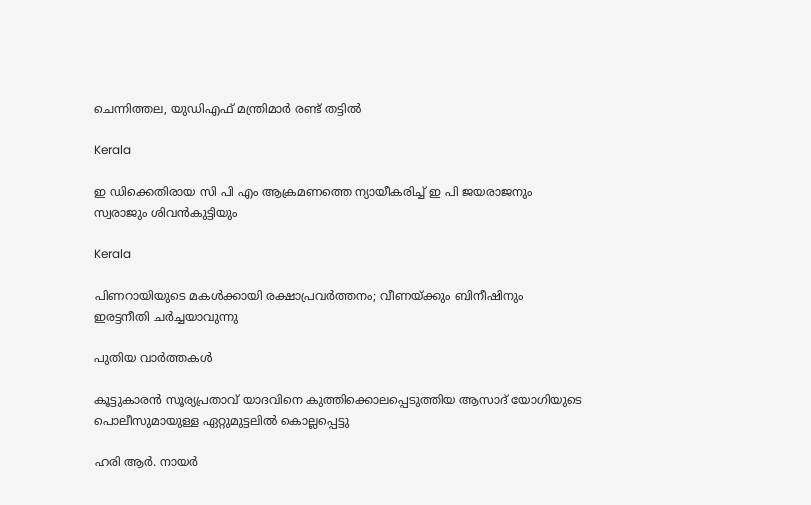ചെന്നിത്തല, യുഡിഎഫ് മന്ത്രിമാര്‍ രണ്ട് തട്ടില്‍

Kerala

ഇ ഡിക്കെതിരായ സി പി എം ആക്രമണത്തെ ന്യായീകരിച്ച് ഇ പി ജയരാജനും സ്വരാജും ശിവന്‍കുട്ടിയും

Kerala

പിണറായിയുടെ മകള്‍ക്കായി രക്ഷാപ്രവര്‍ത്തനം; വീണയ്‌ക്കും ബിനീഷിനും ഇരട്ടനീതി ചര്‍ച്ചയാവുന്നു

പുതിയ വാര്‍ത്തകള്‍

കൂട്ടുകാരന്‍ സൂര്യപ്രതാവ് യാദവിനെ കുത്തിക്കൊലപ്പെടുത്തിയ ആസാദ് യോഗിയുടെ പൊലീസുമായുള്ള ഏറ്റുമുട്ടലില്‍ കൊല്ലപ്പെട്ടു

ഹരി ആര്‍. നായര്‍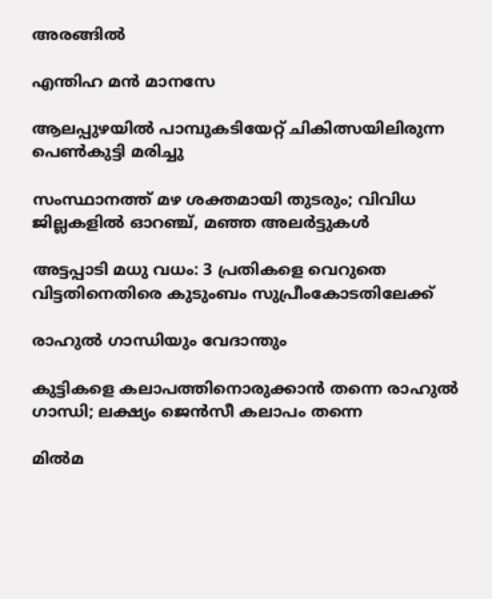അരങ്ങില്‍

എന്തിഹ മന്‍ മാനസേ

ആലപ്പുഴയില്‍ പാമ്പുകടിയേറ്റ് ചികിത്സയിലിരുന്ന പെണ്‍കുട്ടി മരിച്ചു

സംസ്ഥാനത്ത് മഴ ശക്തമായി തുടരും; വിവിധ ജില്ലകളിൽ ഓറഞ്ച്, മഞ്ഞ അലർട്ടുകൾ

അട്ടപ്പാടി മധു വധം: 3 പ്രതികളെ വെറുതെ വിട്ടതിനെതിരെ കുടുംബം സുപ്രീംകോടതിലേക്ക്

രാഹുല്‍ ഗാന്ധിയും വേദാന്തും

കുട്ടികളെ കലാപത്തിനൊരുക്കാന്‍ തന്നെ രാഹുല്‍ ഗാന്ധി; ലക്ഷ്യം ജെന്‍സീ കലാപം തന്നെ

മില്‍മ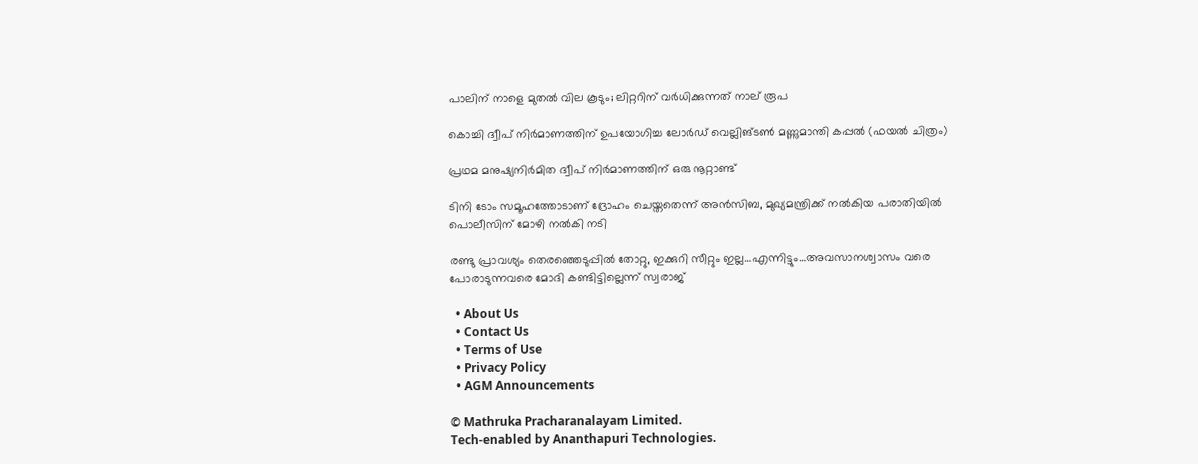പാലിന് നാളെ മുതല്‍ വില കൂടും; ലിറ്ററിന് വര്‍ധിക്കുന്നത് നാല് രൂപ

കൊച്ചി ദ്വീപ് നിര്‍മാണത്തിന് ഉപയോഗിച്ച ലോര്‍ഡ് വെല്ലിങ്ടണ്‍ മണ്ണുമാന്തി കപ്പല്‍ (ഫയല്‍ ചിത്രം)

പ്രഥമ മനുഷ്യനിര്‍മിത ദ്വീപ് നിര്‍മാണത്തിന് ഒരു നൂറ്റാണ്ട്

ടിനി ടോം സമൂഹത്തോടാണ് ദ്രോഹം ചെയ്തതെന്ന് അന്‍സിബ, മുഖ്യമന്ത്രിക്ക് നല്‍കിയ പരാതിയില്‍ പൊലീസിന് മോഴി നല്‍കി നടി

രണ്ടു പ്രാവശ്യം തെരഞ്ഞെടുപ്പില്‍ തോറ്റു, ഇക്കുറി സീറ്റും ഇല്ല…എന്നിട്ടും…അവസാനശ്വാസം വരെ പോരാടുന്നവരെ മോദി കണ്ടിട്ടില്ലെന്ന് സ്വരാജ്

  • About Us
  • Contact Us
  • Terms of Use
  • Privacy Policy
  • AGM Announcements

© Mathruka Pracharanalayam Limited.
Tech-enabled by Ananthapuri Technologies.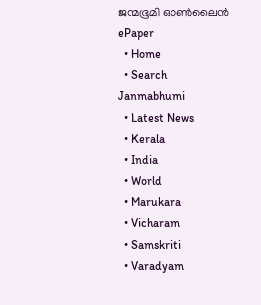ജന്മഭൂമി ഓണ്‍ലൈന്‍
ePaper
  • Home
  • Search Janmabhumi
  • Latest News
  • Kerala
  • India
  • World
  • Marukara
  • Vicharam
  • Samskriti
  • Varadyam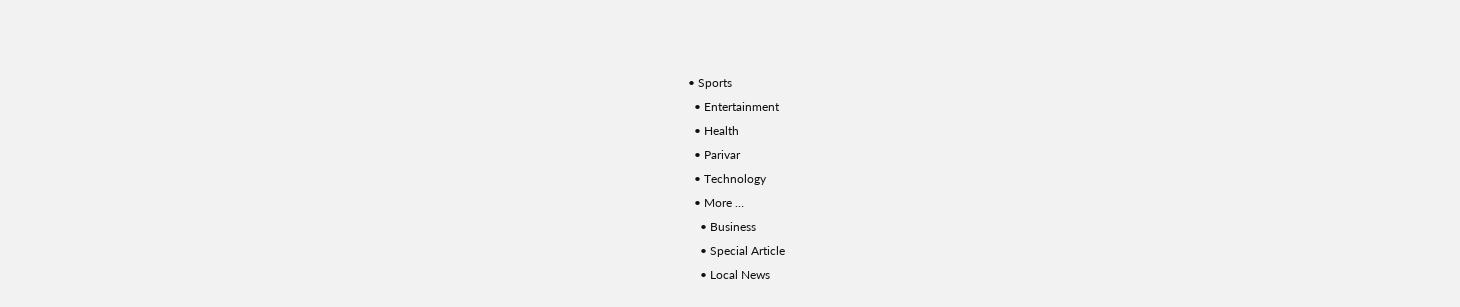• Sports
  • Entertainment
  • Health
  • Parivar
  • Technology
  • More …
    • Business
    • Special Article
    • Local News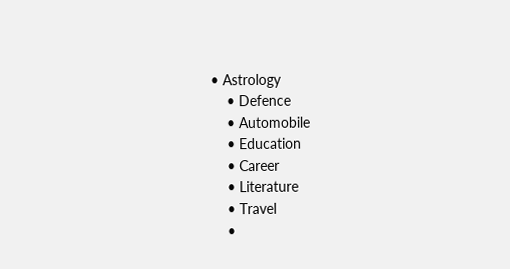• Astrology
    • Defence
    • Automobile
    • Education
    • Career
    • Literature
    • Travel
    •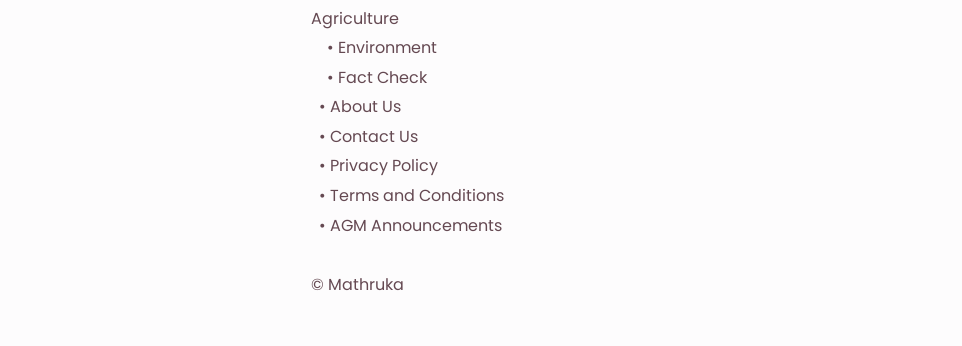Agriculture
    • Environment
    • Fact Check
  • About Us
  • Contact Us
  • Privacy Policy
  • Terms and Conditions
  • AGM Announcements

© Mathruka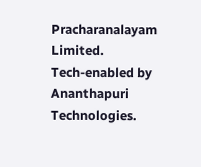Pracharanalayam Limited.
Tech-enabled by Ananthapuri Technologies.